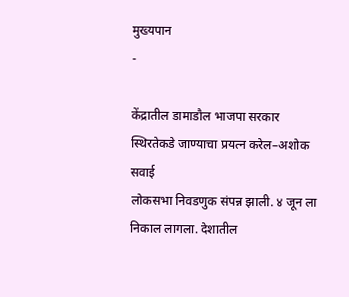मुख्यपान
-

केंद्रातील डामाडौल भाजपा सरकार स्थिरतेकडे जाण्याचा प्रयत्न करेल–अशोक सवाई
लोकसभा निवडणुक संपन्न झाली. ४ जून ला निकाल लागला. देशातील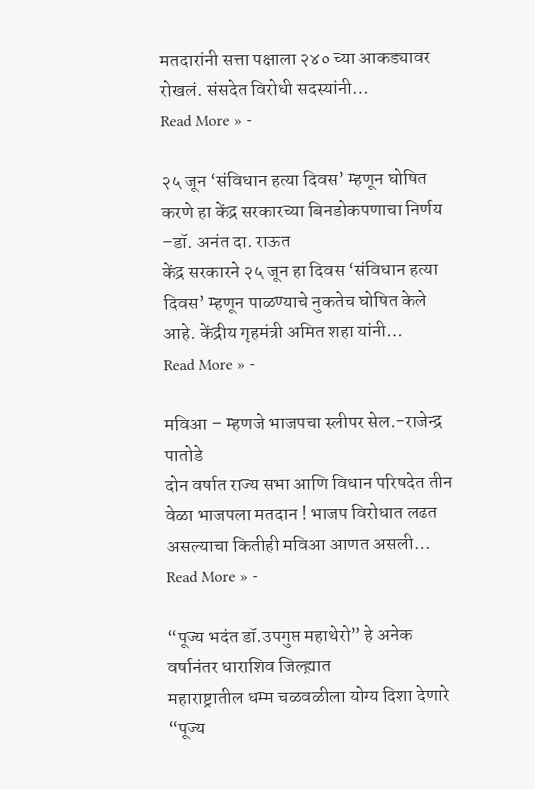मतदारांनी सत्ता पक्षाला २४० च्या आकड्यावर रोखलं. संसदेत विरोधी सदस्यांनी…
Read More » -

२५ जून ‘संविधान हत्या दिवस’ म्हणून घोषित करणे हा केंद्र सरकारच्या बिनडोकपणाचा निर्णय –डॉ. अनंत दा. राऊत
केंद्र सरकारने २५ जून हा दिवस ‘संविधान हत्या दिवस’ म्हणून पाळण्याचे नुकतेच घोषित केले आहे. केंद्रीय गृहमंत्री अमित शहा यांनी…
Read More » -

मविआ – म्हणजे भाजपचा स्लीपर सेल.-राजेन्द्र पातोडे
दोन वर्षात राज्य सभा आणि विधान परिषदेत तीन वेळा भाजपला मतदान ! भाजप विरोधात लढत असल्याचा कितीही मविआ आणत असली…
Read More » -

“पूज्य भदंत डॉ.उपगुप्त महाथेरो” हे अनेक वर्षानंतर धाराशिव जिल्ह्य़ात
महाराष्ट्रातील धम्म चळवळीला योग्य दिशा देणारे “पूज्य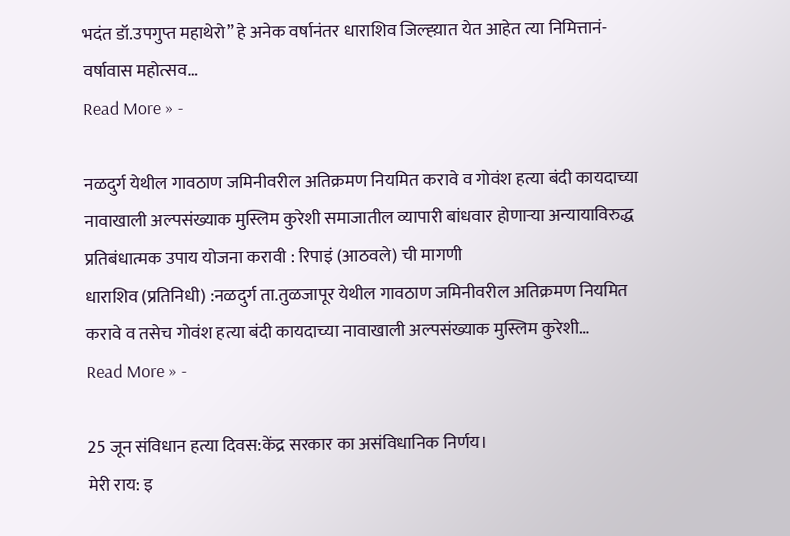भदंत डॉ.उपगुप्त महाथेरो” हे अनेक वर्षानंतर धाराशिव जिल्ह्य़ात येत आहेत त्या निमित्तानं-वर्षावास महोत्सव…
Read More » -

नळदुर्ग येथील गावठाण जमिनीवरील अतिक्रमण नियमित करावे व गोवंश हत्या बंदी कायदाच्या नावाखाली अल्पसंख्याक मुस्लिम कुरेशी समाजातील व्यापारी बांधवार होणाऱ्या अन्यायाविरुद्ध प्रतिबंधात्मक उपाय योजना करावी : रिपाइं (आठवले) ची मागणी
धाराशिव (प्रतिनिधी) :नळदुर्ग ता.तुळजापूर येथील गावठाण जमिनीवरील अतिक्रमण नियमित करावे व तसेच गोवंश हत्या बंदी कायदाच्या नावाखाली अल्पसंख्याक मुस्लिम कुरेशी…
Read More » -

25 जून संविधान हत्या दिवस:केंद्र सरकार का असंविधानिक निर्णय।
मेरी राय: इ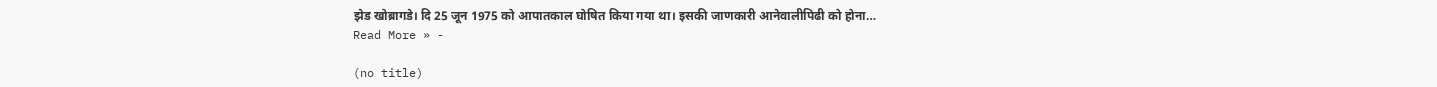झेड खोब्रागडे। दि 25 जून 1975 को आपातकाल घोषित किया गया था। इसकी जाणकारी आनेवालीपिढी को होना…
Read More » -

(no title)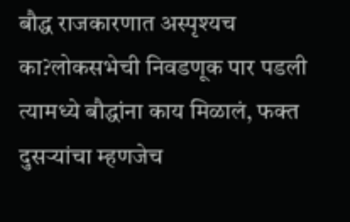बौद्ध राजकारणात अस्पृश्यच का?लोकसभेची निवडणूक पार पडली त्यामध्ये बौद्धांना काय मिळालं, फक्त दुसऱ्यांचा म्हणजेच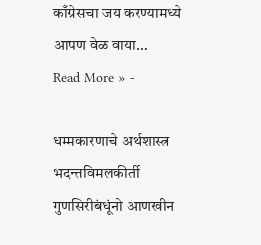काँग्रेसचा जय करण्यामध्ये आपण वेळ वाया…
Read More » -

धम्मकारणाचे अर्थशास्त्र
भदन्तविमलकीर्ती गुणसिरीबंधूंनो आणखीन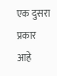एक दुसरा प्रकार आहे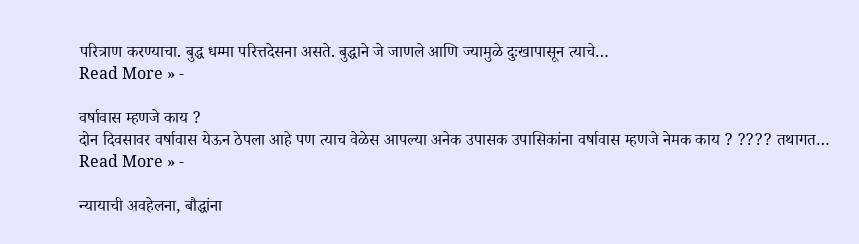परित्राण करण्याचा. बुद्ध धम्मा परित्तदेसना असते. बुद्धाने जे जाणले आणि ज्यामुळे दुःखापासून त्याचे…
Read More » -

वर्षावास म्हणजे काय ?
दोन दिवसावर वर्षावास येऊन ठेपला आहे पण त्याच वेळेस आपल्या अनेक उपासक उपासिकांना वर्षावास म्हणजे नेमक काय ? ???? तथागत…
Read More » -

न्यायाची अवहेलना, बौद्धांना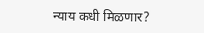न्याय कधी मिळणार?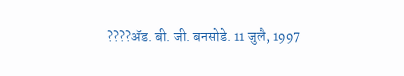????ॲड. बी. जी. बनसोडे. 11 जुलै, 1997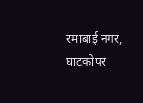रमाबाई नगर, घाटकोपर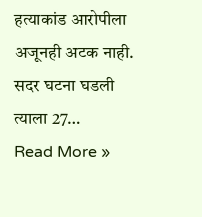हत्याकांड आरोपीला अजूनही अटक नाही. सदर घटना घडली त्याला 27…
Read More »